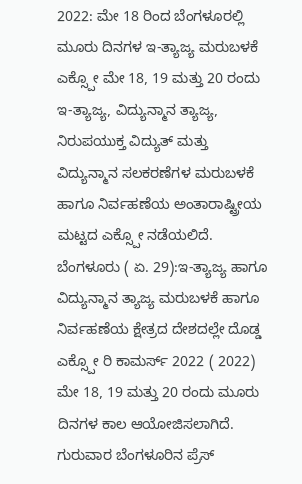2022: ಮೇ 18 ರಿಂದ ಬೆಂಗಳೂರಲ್ಲಿ ಮೂರು ದಿನಗಳ ಇ-ತ್ಯಾಜ್ಯ ಮರುಬಳಕೆ ಎಕ್ಸ್ಪೋ ಮೇ 18, 19 ಮತ್ತು 20 ರಂದು ಇ-ತ್ಯಾಜ್ಯ, ವಿದ್ಯುನ್ಮಾನ ತ್ಯಾಜ್ಯ, ನಿರುಪಯುಕ್ತ ವಿದ್ಯುತ್‌ ಮತ್ತು ವಿದ್ಯುನ್ಮಾನ ಸಲಕರಣೆಗಳ ಮರುಬಳಕೆ ಹಾಗೂ ನಿರ್ವಹಣೆಯ ಅಂತಾರಾಷ್ಟ್ರೀಯ ಮಟ್ಟದ ಎಕ್ಸ್ಪೋ ನಡೆಯಲಿದೆ. ಬೆಂಗಳೂರು ( ಏ. 29):ಇ-ತ್ಯಾಜ್ಯ ಹಾಗೂ ವಿದ್ಯುನ್ಮಾನ ತ್ಯಾಜ್ಯ ಮರುಬಳಕೆ ಹಾಗೂ ನಿರ್ವಹಣೆಯ ಕ್ಷೇತ್ರದ ದೇಶದಲ್ಲೇ ದೊಡ್ಡ ಎಕ್ಸ್ಪೋ ರಿ ಕಾಮರ್ಸ್‌ 2022 ( 2022) ಮೇ 18, 19 ಮತ್ತು 20 ರಂದು ಮೂರು ದಿನಗಳ ಕಾಲ ಆಯೋಜಿಸಲಾಗಿದೆ. ಗುರುವಾರ ಬೆಂಗಳೂರಿನ ಪ್ರೆಸ್‌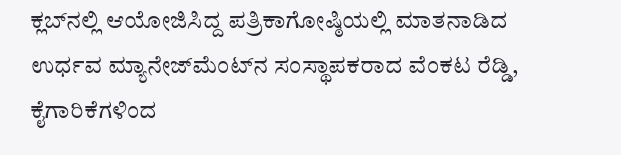ಕ್ಲಬ್‌ನಲ್ಲಿ ಆಯೋಜಿಸಿದ್ದ ಪತ್ರಿಕಾಗೋಷ್ಠಿಯಲ್ಲಿ ಮಾತನಾಡಿದ ಉರ್ಧವ ಮ್ಯಾನೇಜ್‌ಮೆಂಟ್‌ನ ಸಂಸ್ಥಾಪಕರಾದ ವೆಂಕಟ ರೆಡ್ಡಿ, ಕೈಗಾರಿಕೆಗಳಿಂದ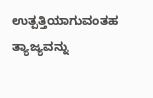ಉತ್ಪತ್ತಿಯಾಗುವಂತಹ ತ್ಯಾಜ್ಯವನ್ನು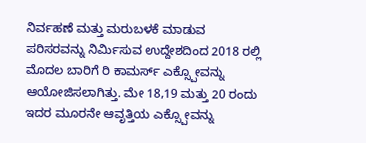ನಿರ್ವಹಣೆ ಮತ್ತು ಮರುಬಳಕೆ ಮಾಡುವ ಪರಿಸರವನ್ನು ನಿರ್ಮಿಸುವ ಉದ್ದೇಶದಿಂದ 2018 ರಲ್ಲಿ ಮೊದಲ ಬಾರಿಗೆ ರಿ ಕಾಮರ್ಸ್‌ ಎಕ್ಸ್ಪೋವನ್ನು ಆಯೋಜಿಸಲಾಗಿತ್ತು. ಮೇ 18,19 ಮತ್ತು 20 ರಂದು ಇದರ ಮೂರನೇ ಆವೃತ್ತಿಯ ಎಕ್ಸ್ಪೋವನ್ನು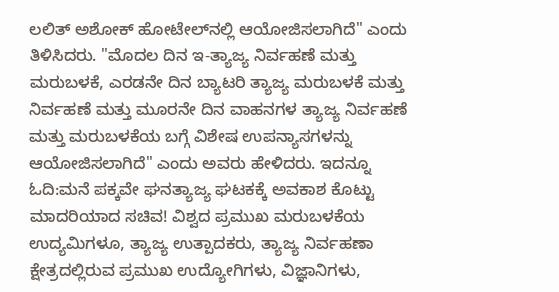ಲಲಿತ್‌ ಅಶೋಕ್‌ ಹೋಟೇಲ್‌ನಲ್ಲಿ ಆಯೋಜಿಸಲಾಗಿದೆ" ಎಂದು ತಿಳಿಸಿದರು. "ಮೊದಲ ದಿನ ಇ-ತ್ಯಾಜ್ಯ ನಿರ್ವಹಣೆ ಮತ್ತು ಮರುಬಳಕೆ, ಎರಡನೇ ದಿನ ಬ್ಯಾಟರಿ ತ್ಯಾಜ್ಯ ಮರುಬಳಕೆ ಮತ್ತು ನಿರ್ವಹಣೆ ಮತ್ತು ಮೂರನೇ ದಿನ ವಾಹನಗಳ ತ್ಯಾಜ್ಯ ನಿರ್ವಹಣೆ ಮತ್ತು ಮರುಬಳಕೆಯ ಬಗ್ಗೆ ವಿಶೇಷ ಉಪನ್ಯಾಸಗಳನ್ನು ಆಯೋಜಿಸಲಾಗಿದೆ" ಎಂದು ಅವರು ಹೇಳಿದರು. ಇದನ್ನೂ ಓದಿ:ಮನೆ ಪಕ್ಕವೇ ಘನತ್ಯಾಜ್ಯ ಘಟಕಕ್ಕೆ ಅವಕಾಶ ಕೊಟ್ಟು ಮಾದರಿಯಾದ ಸಚಿವ! ವಿಶ್ವದ ಪ್ರಮುಖ ಮರುಬಳಕೆಯ ಉದ್ಯಮಿಗಳೂ, ತ್ಯಾಜ್ಯ ಉತ್ಪಾದಕರು, ತ್ಯಾಜ್ಯ ನಿರ್ವಹಣಾ ಕ್ಷೇತ್ರದಲ್ಲಿರುವ ಪ್ರಮುಖ ಉದ್ಯೋಗಿಗಳು, ವಿಜ್ಞಾನಿಗಳು,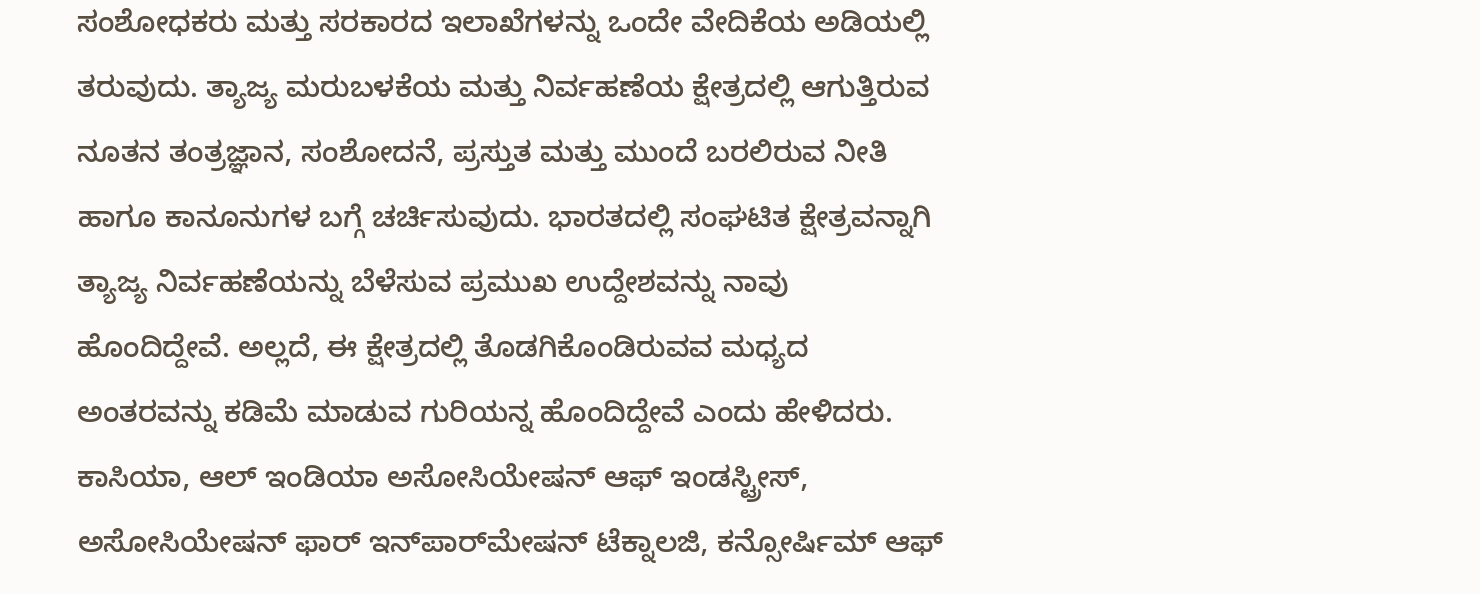ಸಂಶೋಧಕರು ಮತ್ತು ಸರಕಾರದ ಇಲಾಖೆಗಳನ್ನು ಒಂದೇ ವೇದಿಕೆಯ ಅಡಿಯಲ್ಲಿ ತರುವುದು. ತ್ಯಾಜ್ಯ ಮರುಬಳಕೆಯ ಮತ್ತು ನಿರ್ವಹಣೆಯ ಕ್ಷೇತ್ರದಲ್ಲಿ ಆಗುತ್ತಿರುವ ನೂತನ ತಂತ್ರಜ್ಞಾನ, ಸಂಶೋದನೆ, ಪ್ರಸ್ತುತ ಮತ್ತು ಮುಂದೆ ಬರಲಿರುವ ನೀತಿ ಹಾಗೂ ಕಾನೂನುಗಳ ಬಗ್ಗೆ ಚರ್ಚಿಸುವುದು. ಭಾರತದಲ್ಲಿ ಸಂಘಟಿತ ಕ್ಷೇತ್ರವನ್ನಾಗಿ ತ್ಯಾಜ್ಯ ನಿರ್ವಹಣೆಯನ್ನು ಬೆಳೆಸುವ ಪ್ರಮುಖ ಉದ್ದೇಶವನ್ನು ನಾವು ಹೊಂದಿದ್ದೇವೆ. ಅಲ್ಲದೆ, ಈ ಕ್ಷೇತ್ರದಲ್ಲಿ ತೊಡಗಿಕೊಂಡಿರುವವ ಮಧ್ಯದ ಅಂತರವನ್ನು ಕಡಿಮೆ ಮಾಡುವ ಗುರಿಯನ್ನ ಹೊಂದಿದ್ದೇವೆ ಎಂದು ಹೇಳಿದರು. ಕಾಸಿಯಾ, ಆಲ್‌ ಇಂಡಿಯಾ ಅಸೋಸಿಯೇಷನ್‌ ಆಫ್‌ ಇಂಡಸ್ಟ್ರೀಸ್‌, ಅಸೋಸಿಯೇಷನ್‌ ಫಾರ್‌ ಇನ್‌ಪಾರ್‌ಮೇಷನ್‌ ಟೆಕ್ನಾಲಜಿ, ಕನ್ಸೋರ್ಷಿಮ್‌ ಆಫ್‌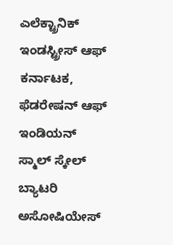ಎಲೆಕ್ಟ್ರಾನಿಕ್‌ ಇಂಡಸ್ಟ್ರೀಸ್‌ ಆಫ್‌ ಕರ್ನಾಟಕ, ಫೆಡರೇಷನ್‌ ಆಫ್‌ ಇಂಡಿಯನ್‌ ಸ್ಮಾಲ್‌ ಸ್ಕೇಲ್‌ ಬ್ಯಾಟರಿ ಅಸೋಷಿಯೇಸ್‌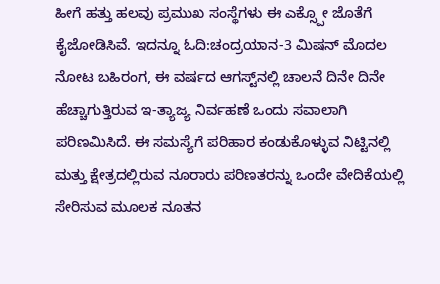ಹೀಗೆ ಹತ್ತು ಹಲವು ಪ್ರಮುಖ ಸಂಸ್ಥೆಗಳು ಈ ಎಕ್ಸ್ಪೋ ಜೊತೆಗೆ ಕೈಜೋಡಿಸಿವೆ. ಇದನ್ನೂ ಓದಿ:ಚಂದ್ರಯಾನ-3 ಮಿಷನ್ ಮೊದಲ ನೋಟ ಬಹಿರಂಗ, ಈ ವರ್ಷದ ಆಗಸ್ಟ್‌ನಲ್ಲಿ ಚಾಲನೆ ದಿನೇ ದಿನೇ ಹೆಚ್ಚಾಗುತ್ತಿರುವ ಇ-ತ್ಯಾಜ್ಯ ನಿರ್ವಹಣೆ ಒಂದು ಸವಾಲಾಗಿ ಪರಿಣಮಿಸಿದೆ. ಈ ಸಮಸ್ಯೆಗೆ ಪರಿಹಾರ ಕಂಡುಕೊಳ್ಳುವ ನಿಟ್ಟಿನಲ್ಲಿ ಮತ್ತು ಕ್ಷೇತ್ರದಲ್ಲಿರುವ ನೂರಾರು ಪರಿಣತರನ್ನು ಒಂದೇ ವೇದಿಕೆಯಲ್ಲಿ ಸೇರಿಸುವ ಮೂಲಕ ನೂತನ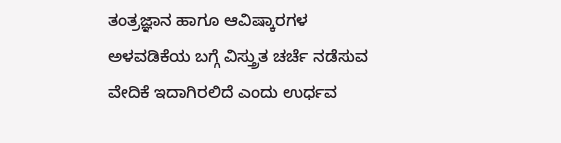ತಂತ್ರಜ್ಞಾನ ಹಾಗೂ ಆವಿಷ್ಕಾರಗಳ ಅಳವಡಿಕೆಯ ಬಗ್ಗೆ ವಿಸ್ತ್ರುತ ಚರ್ಚೆ ನಡೆಸುವ ವೇದಿಕೆ ಇದಾಗಿರಲಿದೆ ಎಂದು ಉರ್ಧವ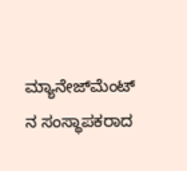ಮ್ಯಾನೇಜ್‌ಮೆಂಟ್‌ ನ ಸಂಸ್ಥಾಪಕರಾದ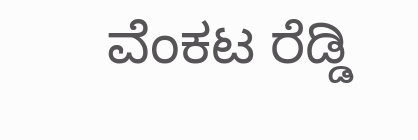ವೆಂಕಟ ರೆಡ್ಡಿ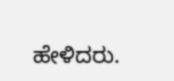ಹೇಳಿದರು.